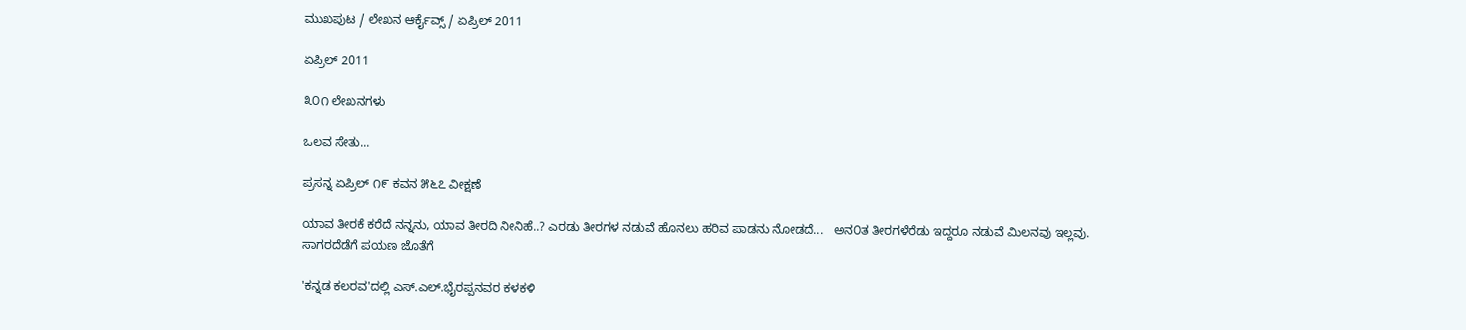ಮುಖಪುಟ / ಲೇಖನ ಆರ್ಕೈವ್ಸ್ / ಏಪ್ರಿಲ್ 2011

ಏಪ್ರಿಲ್ 2011

೩೦೧ ಲೇಖನಗಳು

ಒಲವ ಸೇತು...

ಪ್ರಸನ್ನ ಏಪ್ರಿಲ್ ೧೯ ಕವನ ೫೬೭ ವೀಕ್ಷಣೆ

ಯಾವ ತೀರಕೆ ಕರೆದೆ ನನ್ನನು, ಯಾವ ತೀರದಿ ನೀನಿಹೆ..? ಎರಡು ತೀರಗಳ ನಡುವೆ ಹೊನಲು ಹರಿವ ಪಾಡನು ನೋಡದೆ...   ಅನ೦ತ ತೀರಗಳೆರೆಡು ಇದ್ದರೂ ನಡುವೆ ಮಿಲನವು ಇಲ್ಲವು. ಸಾಗರದೆಡೆಗೆ ಪಯಣ ಜೊತೆಗೆ

'ಕನ್ನಡ ಕಲರವ'ದಲ್ಲಿ ಎಸ್.ಎಲ್.ಭೈರಪ್ಪನವರ ಕಳಕಳಿ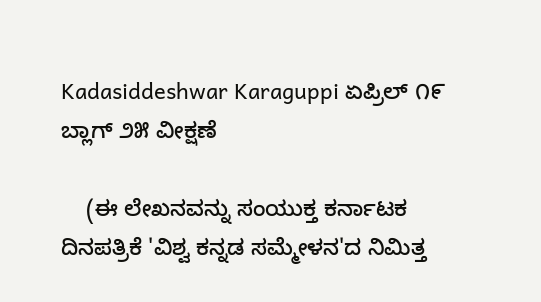Kadasiddeshwar Karaguppi ಏಪ್ರಿಲ್ ೧೯ ಬ್ಲಾಗ್ ೨೫ ವೀಕ್ಷಣೆ

    (ಈ ಲೇಖನವನ್ನು ಸಂಯುಕ್ತ ಕರ್ನಾಟಕ ದಿನಪತ್ರಿಕೆ 'ವಿಶ್ವ ಕನ್ನಡ ಸಮ್ಮೇಳನ'ದ ನಿಮಿತ್ತ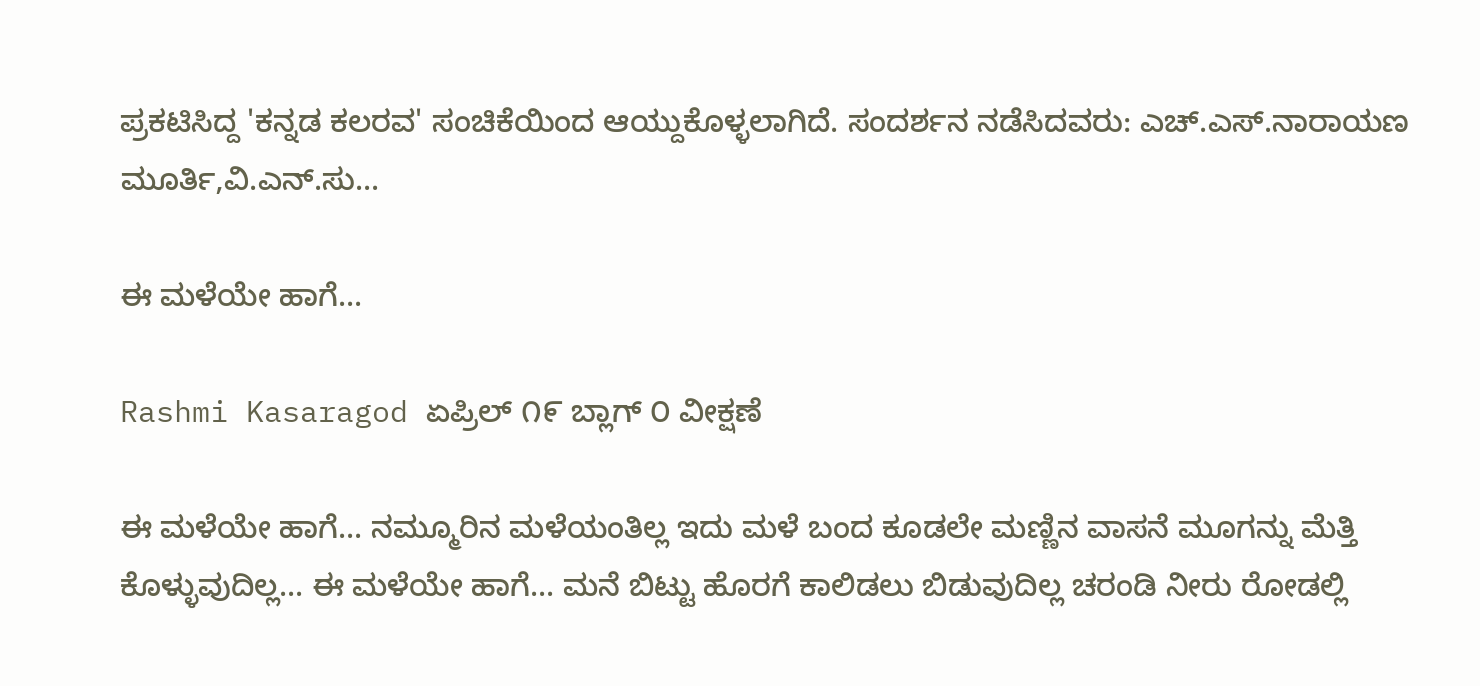ಪ್ರಕಟಿಸಿದ್ದ 'ಕನ್ನಡ ಕಲರವ' ಸಂಚಿಕೆಯಿಂದ ಆಯ್ದುಕೊಳ್ಳಲಾಗಿದೆ. ಸಂದರ್ಶನ ನಡೆಸಿದವರು: ಎಚ್.ಎಸ್.ನಾರಾಯಣ ಮೂರ್ತಿ,ವಿ.ಎನ್.ಸು...

ಈ ಮಳೆಯೇ ಹಾಗೆ...

Rashmi Kasaragod ಏಪ್ರಿಲ್ ೧೯ ಬ್ಲಾಗ್ ೦ ವೀಕ್ಷಣೆ

ಈ ಮಳೆಯೇ ಹಾಗೆ... ನಮ್ಮೂರಿನ ಮಳೆಯಂತಿಲ್ಲ ಇದು ಮಳೆ ಬಂದ ಕೂಡಲೇ ಮಣ್ಣಿನ ವಾಸನೆ ಮೂಗನ್ನು ಮೆತ್ತಿ ಕೊಳ್ಳುವುದಿಲ್ಲ... ಈ ಮಳೆಯೇ ಹಾಗೆ... ಮನೆ ಬಿಟ್ಟು ಹೊರಗೆ ಕಾಲಿಡಲು ಬಿಡುವುದಿಲ್ಲ ಚರಂಡಿ ನೀರು ರೋಡಲ್ಲಿ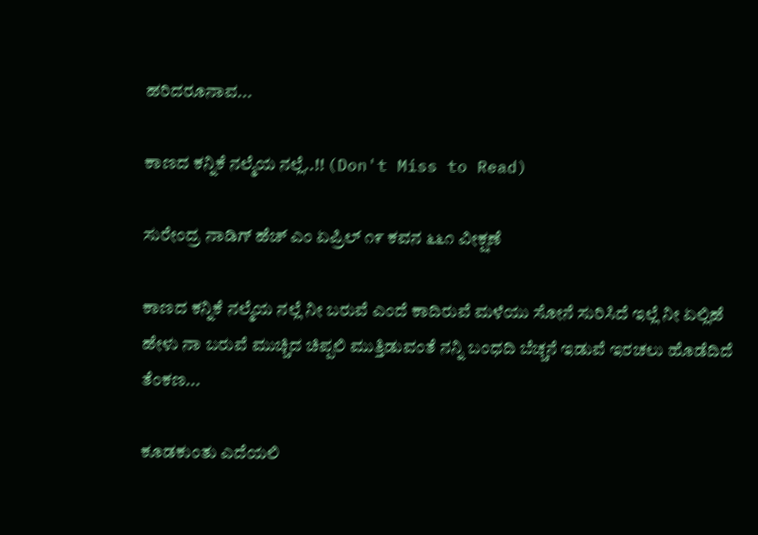ಹರಿದರೂನಾವ...

ಕಾಣದ ಕನ್ನಿಕೆ ನಲ್ಮೆಯ ನಲ್ಲೆ..!! (Don't Miss to Read)

ಸುರೇಂದ್ರ ನಾಡಿಗ್ ಹೆಚ್ ಎಂ ಏಪ್ರಿಲ್ ೧೯ ಕವನ ೬೬೧ ವೀಕ್ಷಣೆ

ಕಾಣದ ಕನ್ನಿಕೆ ನಲ್ಮೆಯ ನಲ್ಲೆ ನೀ ಬರುವೆ ಎಂದೆ ಕಾದಿರುವೆ ಮಳೆಯು ಸೋನೆ ಸುರಿಸಿದೆ ಇಲ್ಲೆ ನೀ ಏಲ್ಲಿಹೆ ಹೇಳು ನಾ ಬರುವೆ ಮುಚ್ಚಿದ ಚಿಪ್ಪಲಿ ಮುತ್ತಿಡುವಂತೆ ನನ್ನಿ ಬಂಧದಿ ಬೆಚ್ಚನೆ ಇಡುವೆ ಇರಚಲು ಹೊಡೆದಿದೆ ತೆಂಕಣ...

ಕೂಡಕುಂತು ಎದೆಯಲಿ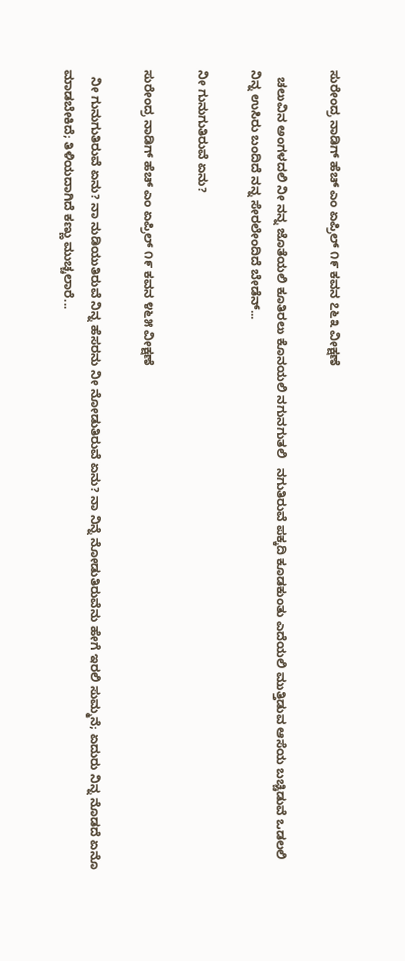ಸುರೇಂದ್ರ ನಾಡಿಗ್ ಹೆಚ್ ಎಂ ಏಪ್ರಿಲ್ ೧೯ ಕವನ ೭೬೩ ವೀಕ್ಷಣೆ

  ಚಲುವಿನ ಅಂಗಳದಲಿ ನೀ ನನ್ನ ಜೊತೆಯಲಿ ಕೂತಿರಲು ಕೊನಯಲಿ ನಗುನಗುತಲಿ   ನಗುತಿರುವೆ ಪಕ್ಕದಿ ಕೂಡಕುಂತು ಎದೆಯಲಿ ಮುತ್ತಿಡುವ ಆಸೆಯ ಬಚ್ಚಿಡುವೆ ಒಡಲಲಿ   ನಿನ್ನ ಉಸಿರು ಬಂದಿದೆ ನನ್ನ ಸೇರಲೇಂದಿದೆ ಬೇಡೆನ್...

ನೀ ಗುನುಗುತಿರುವೆ ಏನು?

ಸುರೇಂದ್ರ ನಾಡಿಗ್ ಹೆಚ್ ಎಂ ಏಪ್ರಿಲ್ ೧೯ ಕವನ ೪೬೫ ವೀಕ್ಷಣೆ

  ನೀ ಗುನುಗುತಿರುವೆ ಏನು? ನಾ ನುಡಿಯುತಿರುವೆ ನಿನ್ನ ಹೆಸರನು ನೀ ನೋಡುತಿರುವೆ ಏನು? ನಾ ನಿನ್ನೆ ನೋಡುತಿರುವೆನು ಹೇಗೆ ಇರಲಿ ಸುಮ್ಮನೆ; ಏದುರು ನಿನ್ನ ನೊಡದೆ ಏನೊ ಮಾಡಬೇಕಿದೆ; ತಿಳಿಯದಾಗಿದೆ ಕಣ್ಣು ಮುಚ್ಚಲಾರೆ...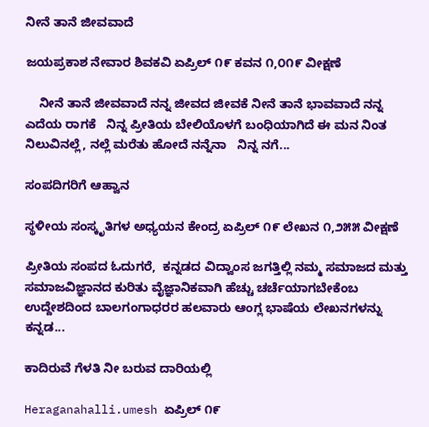ನೀನೆ ತಾನೆ ಜೀವವಾದೆ

ಜಯಪ್ರಕಾಶ ನೇವಾರ ಶಿವಕವಿ ಏಪ್ರಿಲ್ ೧೯ ಕವನ ೧,೦೧೯ ವೀಕ್ಷಣೆ

    ನೀನೆ ತಾನೆ ಜೀವವಾದೆ ನನ್ನ ಜೀವದ ಜೀವಕೆ ನೀನೆ ತಾನೆ ಭಾವವಾದೆ ನನ್ನ ಎದೆಯ ರಾಗಕೆ   ನಿನ್ನ ಪ್ರೀತಿಯ ಬೇಲಿಯೊಳಗೆ ಬಂಧಿಯಾಗಿದೆ ಈ ಮನ ನಿಂತ ನಿಲುವಿನಲ್ಲೆ, ನಲ್ಲೆ ಮರೆತು ಹೋದೆ ನನ್ನೆನಾ   ನಿನ್ನ ನಗೆ...

ಸಂಪದಿಗರಿಗೆ ಆಹ್ವಾನ

ಸ್ಥಳೀಯ ಸಂಸ್ಕೃತಿಗಳ ಅಧ್ಯಯನ ಕೇಂದ್ರ ಏಪ್ರಿಲ್ ೧೯ ಲೇಖನ ೧,೨೫೫ ವೀಕ್ಷಣೆ

ಪ್ರೀತಿಯ ಸಂಪದ ಓದುಗರೆ,  ಕನ್ನಡದ ವಿದ್ವಾಂಸ ಜಗತ್ತಿಲ್ಲಿ ನಮ್ಮ ಸಮಾಜದ ಮತ್ತು ಸಮಾಜವಿಜ್ಞಾನದ ಕುರಿತು ವೈಜ್ಞಾನಿಕವಾಗಿ ಹೆಚ್ಚು ಚರ್ಚೆಯಾಗಬೇಕೆಂಬ ಉದ್ದೇಶದಿಂದ ಬಾಲಗಂಗಾಧರರ ಹಲವಾರು ಆಂಗ್ಲ ಭಾಷೆಯ ಲೇಖನಗಳನ್ನು ಕನ್ನಡ...

ಕಾದಿರುವೆ ಗೆಳತಿ ನೀ ಬರುವ ದಾರಿಯಲ್ಲಿ

Heraganahalli.umesh ಏಪ್ರಿಲ್ ೧೯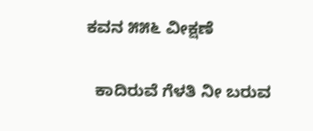ಕವನ ೫೫೬ ವೀಕ್ಷಣೆ

  ಕಾದಿರುವೆ ಗೆಳತಿ ನೀ ಬರುವ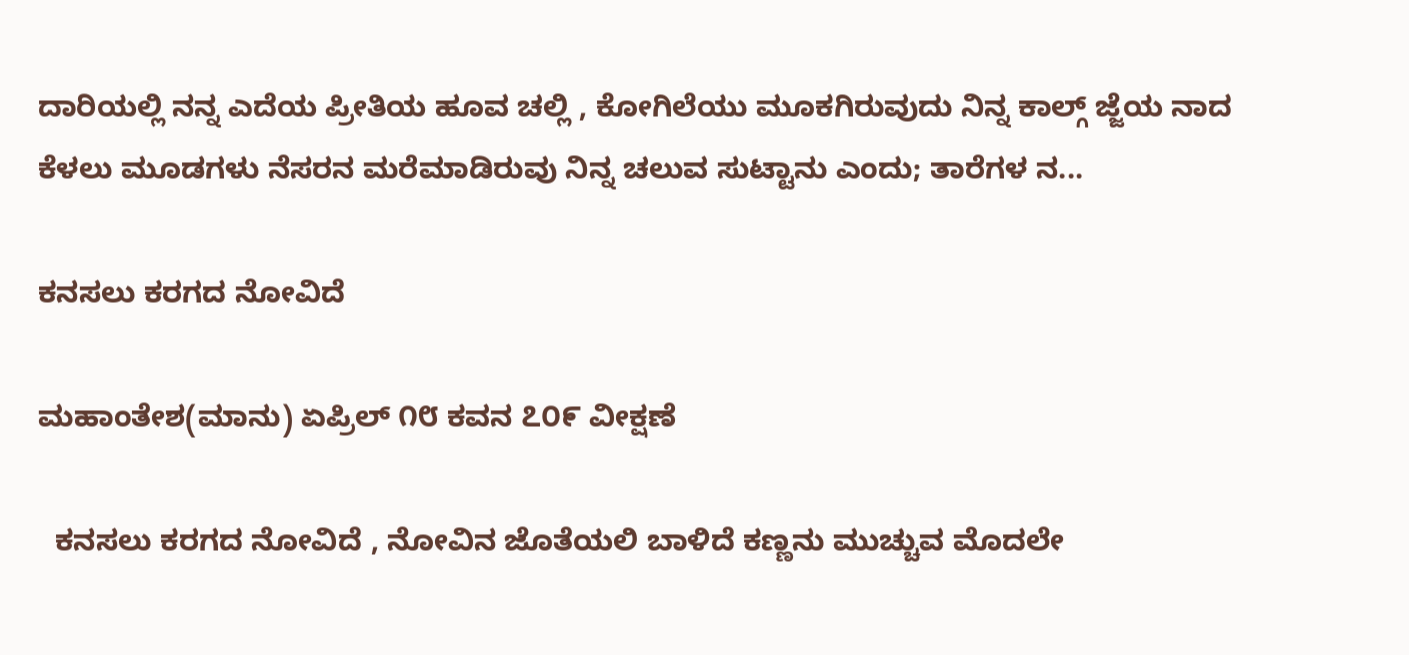ದಾರಿಯಲ್ಲಿ ನನ್ನ ಎದೆಯ ಪ್ರೀತಿಯ ಹೂವ ಚಲ್ಲಿ , ಕೋಗಿಲೆಯು ಮೂಕಗಿರುವುದು ನಿನ್ನ ಕಾಲ್ಗ್ ಜ್ಜೆಯ ನಾದ ಕೆಳಲು ಮೂಡಗಳು ನೆಸರನ ಮರೆಮಾಡಿರುವು ನಿನ್ನ ಚಲುವ ಸುಟ್ಟಾನು ಎಂದು; ತಾರೆಗಳ ನ...

ಕನಸಲು ಕರಗದ ನೋವಿದೆ

ಮಹಾಂತೇಶ(ಮಾನು) ಏಪ್ರಿಲ್ ೧೮ ಕವನ ೭೦೯ ವೀಕ್ಷಣೆ

  ಕನಸಲು ಕರಗದ ನೋವಿದೆ , ನೋವಿನ ಜೊತೆಯಲಿ ಬಾಳಿದೆ ಕಣ್ಣನು ಮುಚ್ಚುವ ಮೊದಲೇ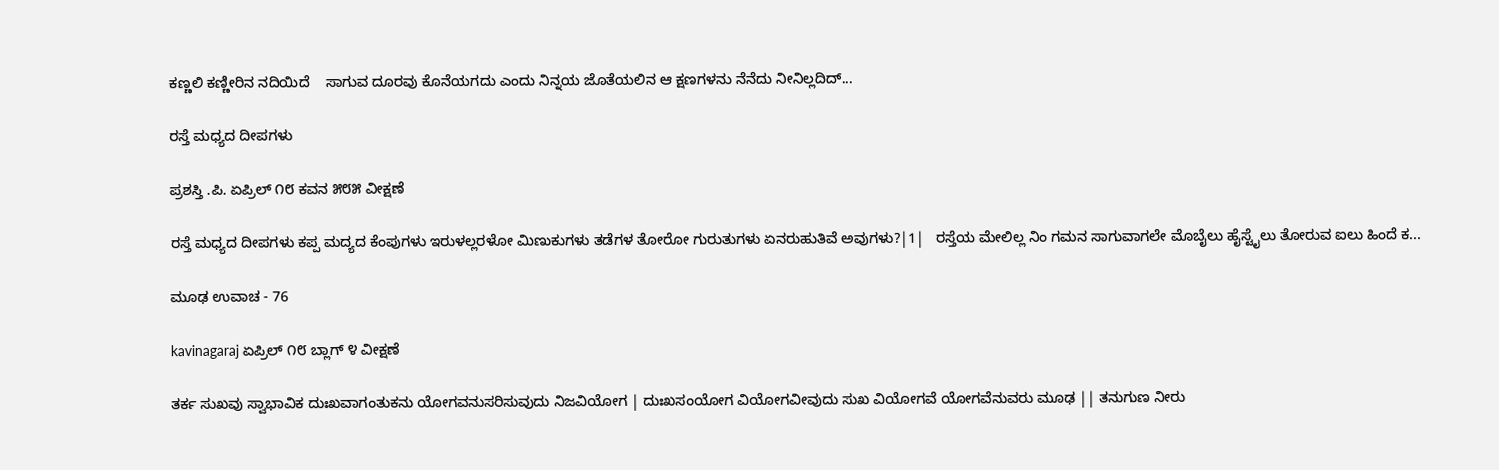ಕಣ್ಣಲಿ ಕಣ್ಣೀರಿನ ನದಿಯಿದೆ    ಸಾಗುವ ದೂರವು ಕೊನೆಯಗದು ಎಂದು ನಿನ್ನಯ ಜೊತೆಯಲಿನ ಆ ಕ್ಷಣಗಳನು ನೆನೆದು ನೀನಿಲ್ಲದಿದ್...

ರಸ್ತೆ ಮಧ್ಯದ ದೀಪಗಳು

ಪ್ರಶಸ್ತಿ .ಪಿ. ಏಪ್ರಿಲ್ ೧೮ ಕವನ ೫೮೫ ವೀಕ್ಷಣೆ

ರಸ್ತೆ ಮಧ್ಯದ ದೀಪಗಳು ಕಪ್ಪ ಮದ್ಯದ ಕೆಂಪುಗಳು ಇರುಳಲ್ಲರಳೋ ಮಿಣುಕುಗಳು ತಡೆಗಳ ತೋರೋ ಗುರುತುಗಳು ಏನರುಹುತಿವೆ ಅವುಗಳು?|1|   ರಸ್ತೆಯ ಮೇಲಿಲ್ಲ ನಿಂ ಗಮನ ಸಾಗುವಾಗಲೇ ಮೊಬೈಲು ಹೈಸ್ಟೈಲು ತೋರುವ ಐಲು ಹಿಂದೆ ಕ...

ಮೂಢ ಉವಾಚ - 76

kavinagaraj ಏಪ್ರಿಲ್ ೧೮ ಬ್ಲಾಗ್ ೪ ವೀಕ್ಷಣೆ

ತರ್ಕ ಸುಖವು ಸ್ವಾಭಾವಿಕ ದುಃಖವಾಗಂತುಕನು ಯೋಗವನುಸರಿಸುವುದು ನಿಜವಿಯೋಗ | ದುಃಖಸಂಯೋಗ ವಿಯೋಗವೀವುದು ಸುಖ ವಿಯೋಗವೆ ಯೋಗವೆನುವರು ಮೂಢ || ತನುಗುಣ ನೀರು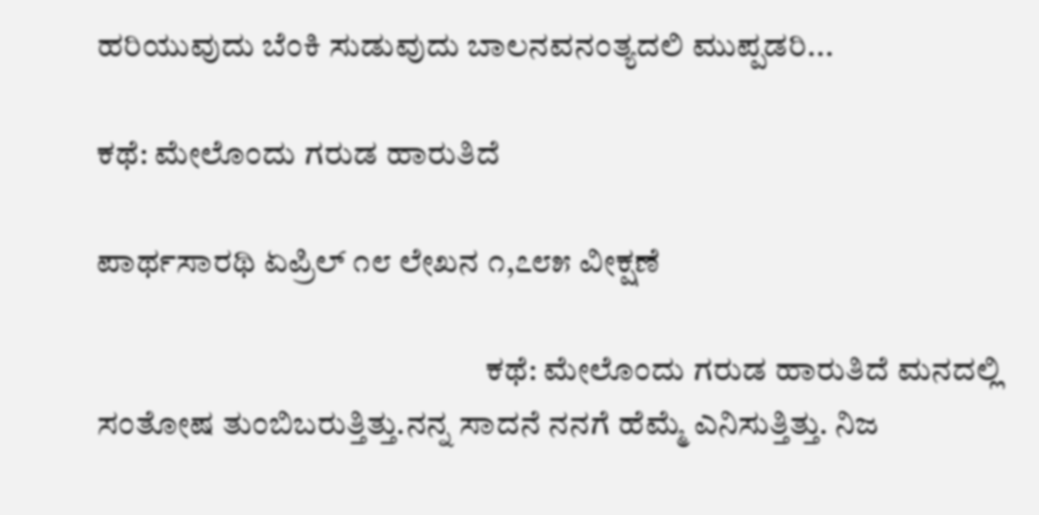ಹರಿಯುವುದು ಬೆಂಕಿ ಸುಡುವುದು ಬಾಲನವನಂತ್ಯದಲಿ ಮುಪ್ಪಡರಿ...

ಕಥೆ: ಮೇಲೊಂದು ಗರುಡ ಹಾರುತಿದೆ

ಪಾರ್ಥಸಾರಥಿ ಏಪ್ರಿಲ್ ೧೮ ಲೇಖನ ೧,೭೮೫ ವೀಕ್ಷಣೆ

                                                           ಕಥೆ: ಮೇಲೊಂದು ಗರುಡ ಹಾರುತಿದೆ ಮನದಲ್ಲಿ ಸಂತೋಷ ತುಂಬಿಬರುತ್ತಿತ್ತು.ನನ್ನ ಸಾದನೆ ನನಗೆ ಹೆಮ್ಮೆ ಎನಿಸುತ್ತಿತ್ತು. ನಿಜ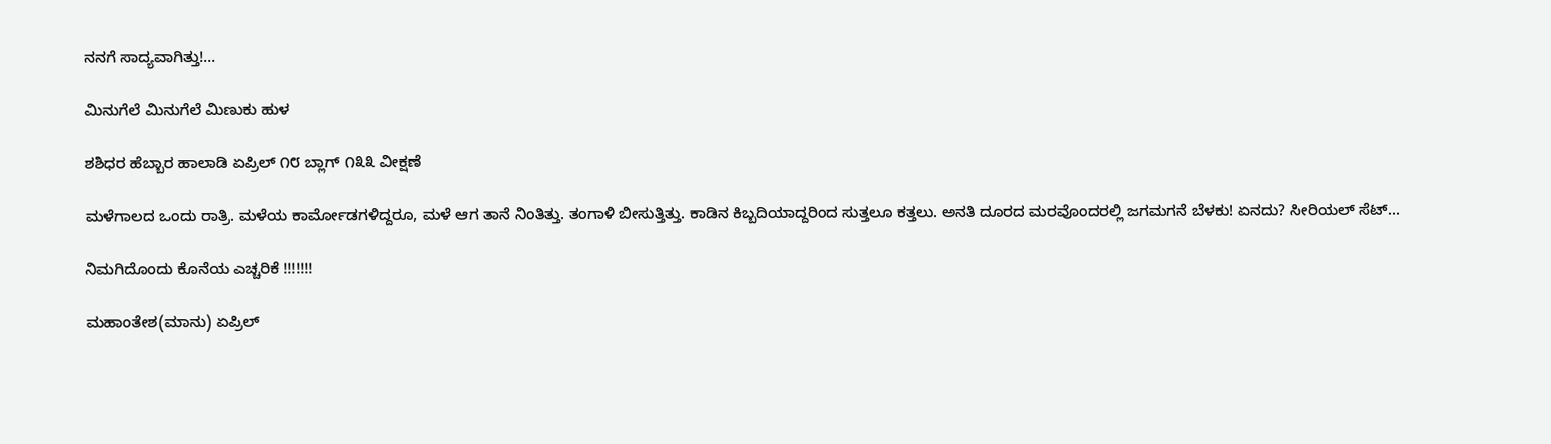ನನಗೆ ಸಾದ್ಯವಾಗಿತ್ತು!...

ಮಿನುಗೆಲೆ ಮಿನುಗೆಲೆ ಮಿಣುಕು ಹುಳ

ಶಶಿಧರ ಹೆಬ್ಬಾರ ಹಾಲಾಡಿ ಏಪ್ರಿಲ್ ೧೮ ಬ್ಲಾಗ್ ೧೩೩ ವೀಕ್ಷಣೆ

ಮಳೆಗಾಲದ ಒಂದು ರಾತ್ರಿ. ಮಳೆಯ ಕಾರ್ಮೋಡಗಳಿದ್ದರೂ, ಮಳೆ ಆಗ ತಾನೆ ನಿಂತಿತ್ತು. ತಂಗಾಳಿ ಬೀಸುತ್ತಿತ್ತು. ಕಾಡಿನ ಕಿಬ್ಬದಿಯಾದ್ದರಿಂದ ಸುತ್ತಲೂ ಕತ್ತಲು. ಅನತಿ ದೂರದ ಮರವೊಂದರಲ್ಲಿ ಜಗಮಗನೆ ಬೆಳಕು! ಏನದು? ಸೀರಿಯಲ್ ಸೆಟ್...

ನಿಮಗಿದೊಂದು ಕೊನೆಯ ಎಚ್ಚರಿಕೆ !!!!!!!

ಮಹಾಂತೇಶ(ಮಾನು) ಏಪ್ರಿಲ್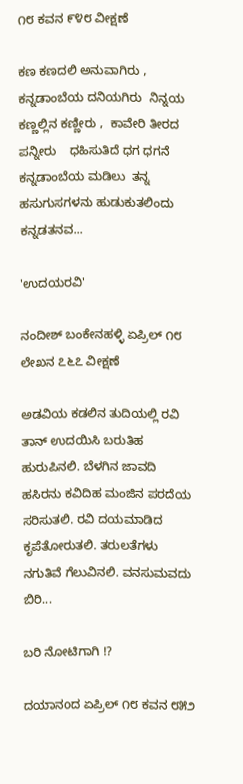೧೮ ಕವನ ೯೪೮ ವೀಕ್ಷಣೆ

ಕಣ ಕಣದಲಿ ಅನುವಾಗಿರು , ಕನ್ನಡಾಂಬೆಯ ದನಿಯಗಿರು  ನಿನ್ನಯ ಕಣ್ಣಲ್ಲಿನ ಕಣ್ಣೀರು ,  ಕಾವೇರಿ ತೀರದ ಪನ್ನೀರು    ಧಹಿಸುತಿದೆ ಧಗ ಧಗನೆ ಕನ್ನಡಾಂಬೆಯ ಮಡಿಲು  ತನ್ನ ಹಸುಗುಸಗಳನು ಹುಡುಕುತಲಿಂದು ಕನ್ನಡತನವ...

'ಉದಯರವಿ'

ನಂದೀಶ್ ಬಂಕೇನಹಳ್ಳಿ ಏಪ್ರಿಲ್ ೧೮ ಲೇಖನ ೭೬೭ ವೀಕ್ಷಣೆ

ಅಡವಿಯ ಕಡಲಿನ ತುದಿಯಲ್ಲಿ ರವಿ ತಾನ್ ಉದಯಿಸಿ ಬರುತಿಹ ಹುರುಪಿನಲಿ. ಬೆಳಗಿನ ಜಾವದಿ ಹಸಿರನು ಕವಿದಿಹ ಮಂಜಿನ ಪರದೆಯ ಸರಿಸುತಲಿ. ರವಿ ದಯಮಾಡಿದ ಕೃಪೆತೋರುತಲಿ. ತರುಲತೆಗಳು ನಗುತಿವೆ ಗೆಲುವಿನಲಿ. ವನಸುಮವದು ಬಿರಿ...

ಬರಿ ನೋಟಿಗಾಗಿ !?

ದಯಾನoದ ಏಪ್ರಿಲ್ ೧೮ ಕವನ ೮೫೨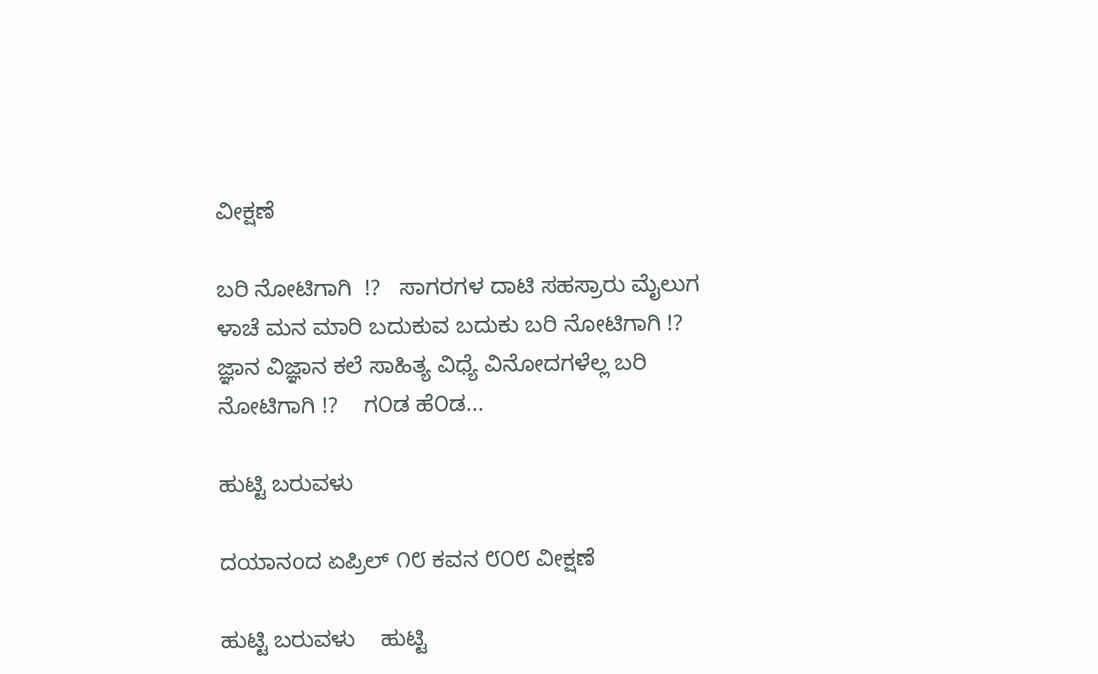ವೀಕ್ಷಣೆ

ಬರಿ ನೋಟಿಗಾಗಿ  !?   ಸಾಗರಗಳ ದಾಟಿ ಸಹಸ್ರಾರು ಮೈಲುಗ ಳಾಚೆ ಮನ ಮಾರಿ ಬದುಕುವ ಬದುಕು ಬರಿ ನೋಟಿಗಾಗಿ !?   ಜ್ಞಾನ ವಿಜ್ಞಾನ ಕಲೆ ಸಾಹಿತ್ಯ ವಿಧ್ಯೆ ವಿನೋದಗಳೆಲ್ಲ ಬರಿ ನೋಟಿಗಾಗಿ !?    ಗ೦ಡ ಹೆ೦ಡ...

ಹುಟ್ಟಿ ಬರುವಳು

ದಯಾನoದ ಏಪ್ರಿಲ್ ೧೮ ಕವನ ೮೦೮ ವೀಕ್ಷಣೆ

ಹುಟ್ಟಿ ಬರುವಳು    ಹುಟ್ಟಿ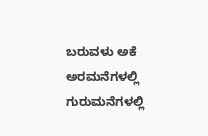ಬರುವಳು ಅಕೆ ಅರಮನೆಗಳಲ್ಲಿ ಗುರುಮನೆಗಳಲ್ಲಿ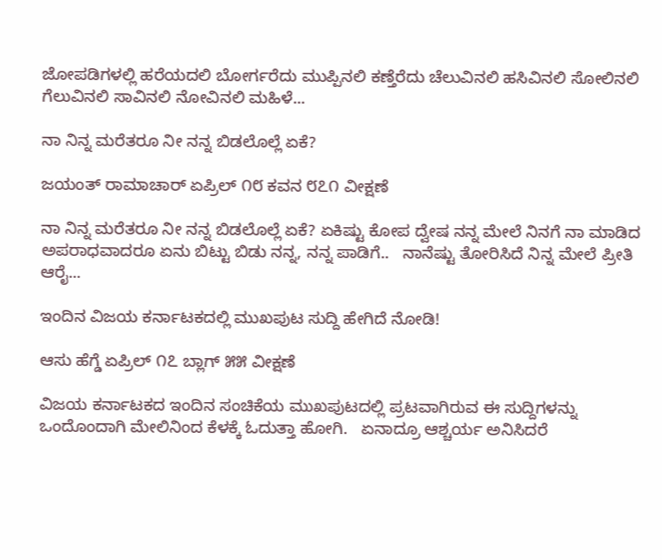ಜೋಪಡಿಗಳಲ್ಲಿ ಹರೆಯದಲಿ ಬೋರ್ಗರೆದು ಮುಪ್ಪಿನಲಿ ಕಣ್ತೆರೆದು ಚೆಲುವಿನಲಿ ಹಸಿವಿನಲಿ ಸೋಲಿನಲಿ ಗೆಲುವಿನಲಿ ಸಾವಿನಲಿ ನೋವಿನಲಿ ಮಹಿಳೆ...

ನಾ ನಿನ್ನ ಮರೆತರೂ ನೀ ನನ್ನ ಬಿಡಲೊಲ್ಲೆ ಏಕೆ?

ಜಯಂತ್ ರಾಮಾಚಾರ್ ಏಪ್ರಿಲ್ ೧೮ ಕವನ ೮೭೧ ವೀಕ್ಷಣೆ

ನಾ ನಿನ್ನ ಮರೆತರೂ ನೀ ನನ್ನ ಬಿಡಲೊಲ್ಲೆ ಏಕೆ? ಏಕಿಷ್ಟು ಕೋಪ ದ್ವೇಷ ನನ್ನ ಮೇಲೆ ನಿನಗೆ ನಾ ಮಾಡಿದ ಅಪರಾಧವಾದರೂ ಏನು ಬಿಟ್ಟು ಬಿಡು ನನ್ನ, ನನ್ನ ಪಾಡಿಗೆ..   ನಾನೆಷ್ಟು ತೋರಿಸಿದೆ ನಿನ್ನ ಮೇಲೆ ಪ್ರೀತಿ ಆರೈ...

ಇಂದಿನ ವಿಜಯ ಕರ್ನಾಟಕದಲ್ಲಿ ಮುಖಪುಟ ಸುದ್ದಿ ಹೇಗಿದೆ ನೋಡಿ!

ಆಸು ಹೆಗ್ಡೆ ಏಪ್ರಿಲ್ ೧೭ ಬ್ಲಾಗ್ ೫೫ ವೀಕ್ಷಣೆ

ವಿಜಯ ಕರ್ನಾಟಕದ ಇಂದಿನ ಸಂಚಿಕೆಯ ಮುಖಪುಟದಲ್ಲಿ ಪ್ರಟವಾಗಿರುವ ಈ ಸುದ್ದಿಗಳನ್ನು ಒಂದೊಂದಾಗಿ ಮೇಲಿನಿಂದ ಕೆಳಕ್ಕೆ ಓದುತ್ತಾ ಹೋಗಿ.   ಏನಾದ್ರೂ ಆಶ್ಚರ್ಯ ಅನಿಸಿದರೆ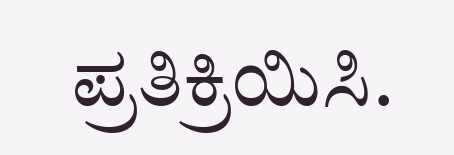ಪ್ರತಿಕ್ರಿಯಿಸಿ.